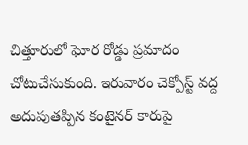చిత్తూరులో ఘోర రోడ్డు ప్రమాదం చోటుచేసుకుంది. ఇరువారం చెక్పోస్ట్ వద్ద అదుపుతప్పిన కంటైనర్ కారుపై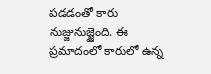పడడంతో కారు నుజ్జునుజ్జైంది. ఈ ప్రమాదంలో కారులో ఉన్న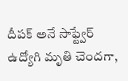దీపక్ అనే సాఫ్ట్వేర్ ఉద్యోగి మృతి చెందగా,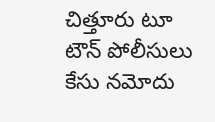చిత్తూరు టూ టౌన్ పోలీసులు కేసు నమోదు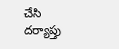చేసి దర్యాప్తు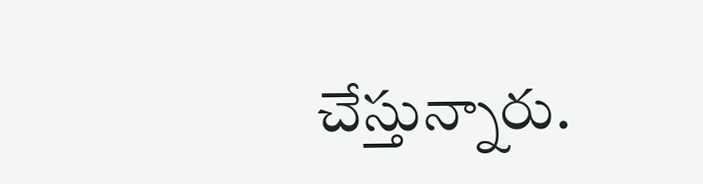చేస్తున్నారు.